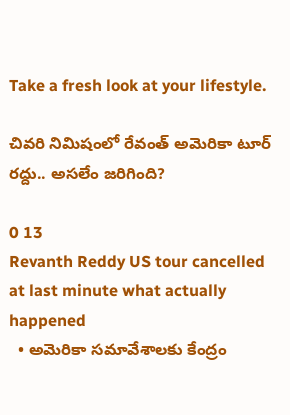Take a fresh look at your lifestyle.

చివరి నిమిషంలో రేవంత్‌ అమెరికా టూర్‌ రద్దు.. అసలేం జరిగింది?

0 13
Revanth Reddy US tour cancelled at last minute what actually happened
  • అమెరికా సమావేశాలకు కేంద్రం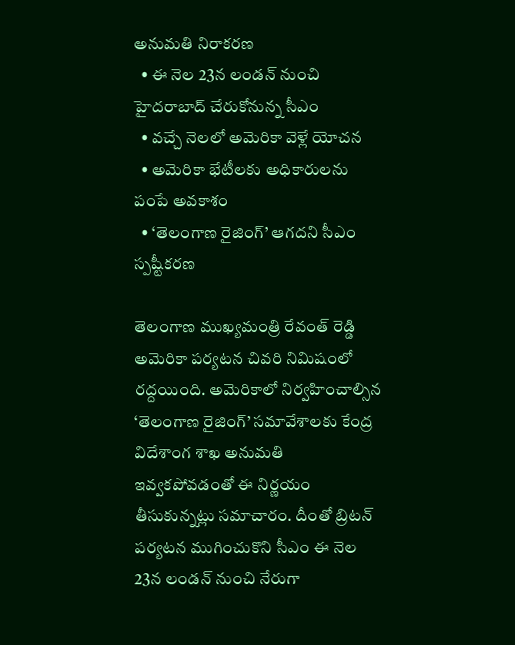అనుమతి నిరాకరణ
  • ఈ నెల 23న లండన్‌ నుంచి హైదరాబాద్‌ చేరుకోనున్న సీఎం
  • వచ్చే నెలలో అమెరికా వెళ్లే యోచన
  • అమెరికా భేటీలకు అధికారులను పంపే అవకాశం
  • ‘తెలంగాణ రైజింగ్‌’ ఆగదని సీఎం స్పష్టీకరణ

తెలంగాణ ముఖ్యమంత్రి రేవంత్‌ రెడ్డి అమెరికా పర్యటన చివరి నిమిషంలో రద్దయింది. అమెరికాలో నిర్వహించాల్సిన ‘తెలంగాణ రైజింగ్‌’ సమావేశాలకు కేంద్ర విదేశాంగ శాఖ అనుమతి ఇవ్వకపోవడంతో ఈ నిర్ణయం తీసుకున్నట్లు సమాచారం. దీంతో బ్రిటన్‌ పర్యటన ముగించుకొని సీఎం ఈ నెల 23న లండన్‌ నుంచి నేరుగా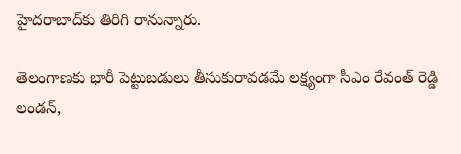హైదరాబాద్‌కు తిరిగి రానున్నారు.

తెలంగాణకు భారీ పెట్టుబడులు తీసుకురావడమే లక్ష్యంగా సీఎం రేవంత్‌ రెడ్డి లండన్‌,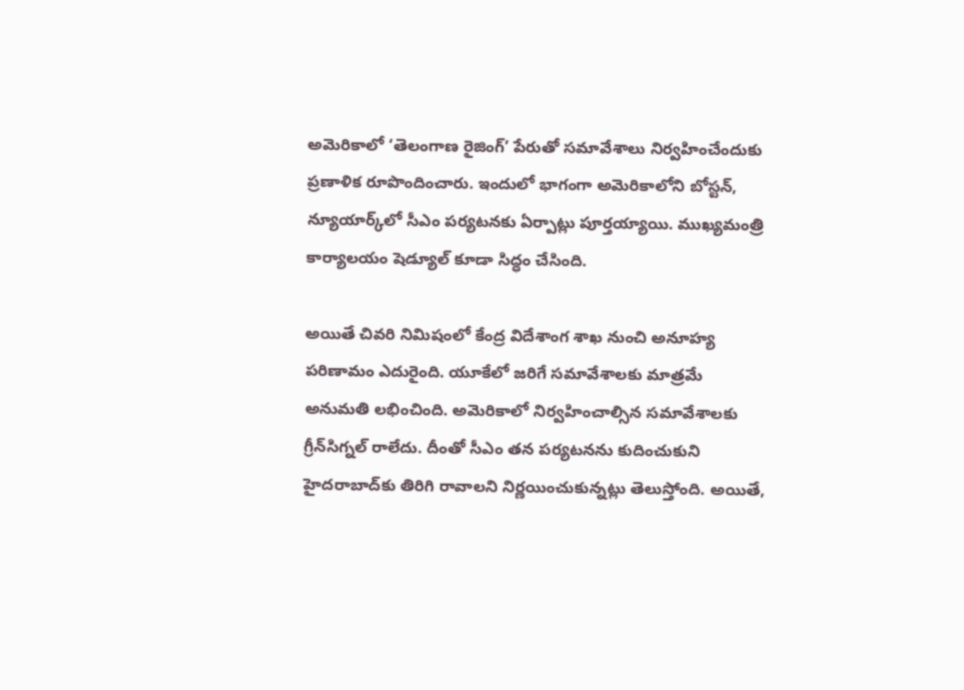అమెరికాలో ‘తెలంగాణ రైజింగ్‌’ పేరుతో సమావేశాలు నిర్వహించేందుకు ప్రణాళిక రూపొందించారు. ఇందులో భాగంగా అమెరికాలోని బోస్టన్‌, న్యూయార్క్‌లో సీఎం పర్యటనకు ఏర్పాట్లు పూర్తయ్యాయి. ముఖ్యమంత్రి కార్యాలయం షెడ్యూల్‌ కూడా సిద్ధం చేసింది.

అయితే చివరి నిమిషంలో కేంద్ర విదేశాంగ శాఖ నుంచి అనూహ్య పరిణామం ఎదురైంది. యూకేలో జరిగే సమావేశాలకు మాత్రమే అనుమతి లభించింది. అమెరికాలో నిర్వహించాల్సిన సమావేశాలకు గ్రీన్‌సిగ్నల్‌ రాలేదు. దీంతో సీఎం తన పర్యటనను కుదించుకుని హైదరాబాద్‌కు తిరిగి రావాలని నిర్ణయించుకున్నట్లు తెలుస్తోంది. అయితే,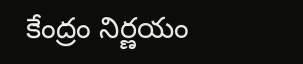కేంద్రం నిర్ణయం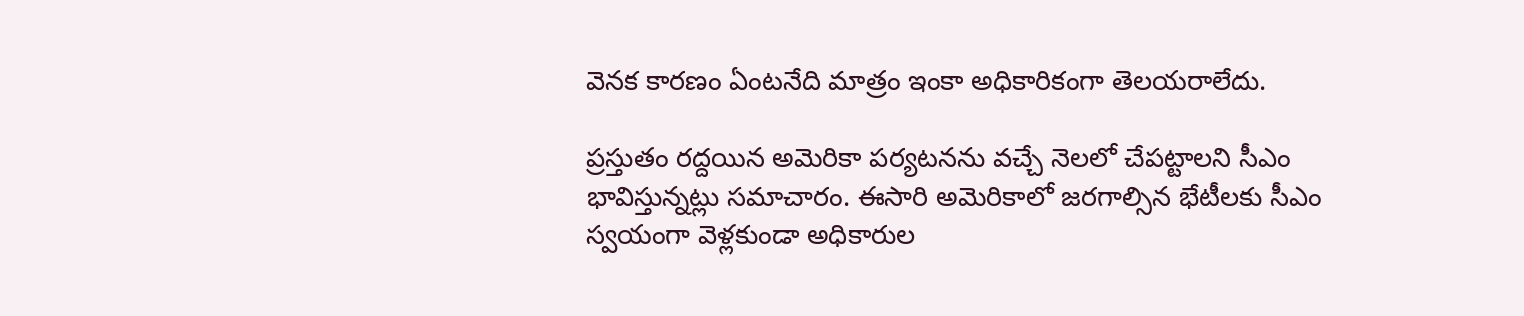వెనక కారణం ఏంటనేది మాత్రం ఇంకా అధికారికంగా తెలయరాలేదు.

ప్రస్తుతం రద్దయిన అమెరికా పర్యటనను వచ్చే నెలలో చేపట్టాలని సీఎం భావిస్తున్నట్లు సమాచారం. ఈసారి అమెరికాలో జరగాల్సిన భేటీలకు సీఎం స్వయంగా వెళ్లకుండా అధికారుల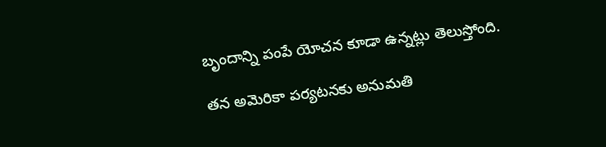బృందాన్ని పంపే యోచన కూడా ఉన్నట్లు తెలుస్తోంది.

తన అమెరికా పర్యటనకు అనుమతి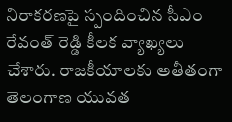నిరాకరణపై స్పందించిన సీఎం రేవంత్‌ రెడ్డి కీలక వ్యాఖ్యలు చేశారు. రాజకీయాలకు అతీతంగా తెలంగాణ యువత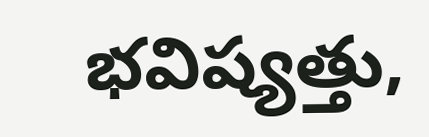భవిష్యత్తు,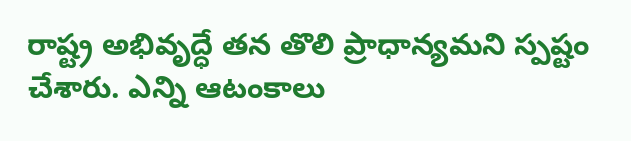రాష్ట్ర అభివృద్ధే తన తొలి ప్రాధాన్యమని స్పష్టం చేశారు. ఎన్ని ఆటంకాలు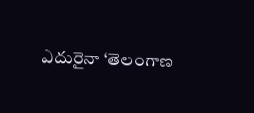ఎదురైనా ‘తెలంగాణ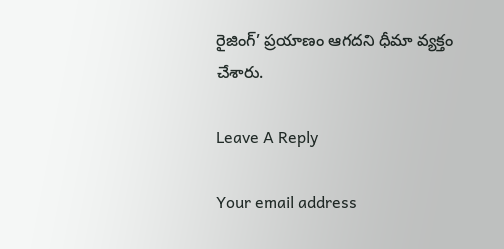రైజింగ్‌’ ప్రయాణం ఆగదని ధీమా వ్యక్తం చేశారు.

Leave A Reply

Your email address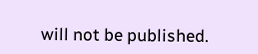will not be published.